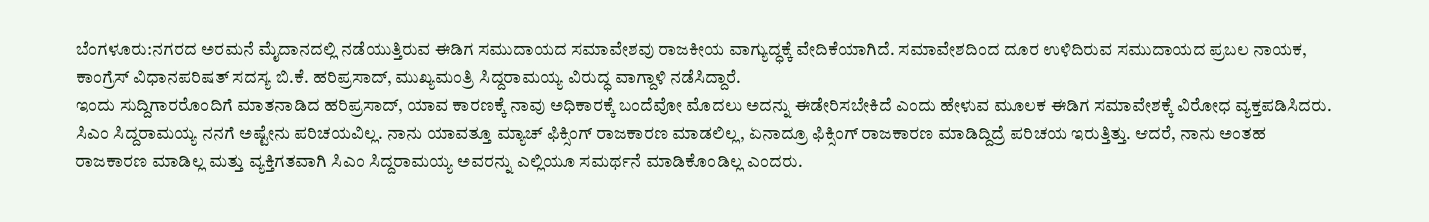ಬೆಂಗಳೂರು:ನಗರದ ಅರಮನೆ ಮೈದಾನದಲ್ಲಿ ನಡೆಯುತ್ತಿರುವ ಈಡಿಗ ಸಮುದಾಯದ ಸಮಾವೇಶವು ರಾಜಕೀಯ ವಾಗ್ಯುದ್ಧಕ್ಕೆ ವೇದಿಕೆಯಾಗಿದೆ. ಸಮಾವೇಶದಿಂದ ದೂರ ಉಳಿದಿರುವ ಸಮುದಾಯದ ಪ್ರಬಲ ನಾಯಕ, ಕಾಂಗ್ರೆಸ್ ವಿಧಾನಪರಿಷತ್ ಸದಸ್ಯ ಬಿ.ಕೆ. ಹರಿಪ್ರಸಾದ್, ಮುಖ್ಯಮಂತ್ರಿ ಸಿದ್ದರಾಮಯ್ಯ ವಿರುದ್ಧ ವಾಗ್ದಾಳಿ ನಡೆಸಿದ್ದಾರೆ.
ಇಂದು ಸುದ್ದಿಗಾರರೊಂದಿಗೆ ಮಾತನಾಡಿದ ಹರಿಪ್ರಸಾದ್, ಯಾವ ಕಾರಣಕ್ಕೆ ನಾವು ಅಧಿಕಾರಕ್ಕೆ ಬಂದೆವೋ ಮೊದಲು ಅದನ್ನು ಈಡೇರಿಸಬೇಕಿದೆ ಎಂದು ಹೇಳುವ ಮೂಲಕ ಈಡಿಗ ಸಮಾವೇಶಕ್ಕೆ ವಿರೋಧ ವ್ಯಕ್ತಪಡಿಸಿದರು.
ಸಿಎಂ ಸಿದ್ದರಾಮಯ್ಯ ನನಗೆ ಅಷ್ಟೇನು ಪರಿಚಯವಿಲ್ಲ. ನಾನು ಯಾವತ್ತೂ ಮ್ಯಾಚ್ ಫಿಕ್ಸಿಂಗ್ ರಾಜಕಾರಣ ಮಾಡಲಿಲ್ಲ, ಏನಾದ್ರೂ ಫಿಕ್ಸಿಂಗ್ ರಾಜಕಾರಣ ಮಾಡಿದ್ದಿದ್ರೆ ಪರಿಚಯ ಇರುತ್ತಿತ್ತು. ಆದರೆ, ನಾನು ಅಂತಹ ರಾಜಕಾರಣ ಮಾಡಿಲ್ಲ ಮತ್ತು ವ್ಯಕ್ತಿಗತವಾಗಿ ಸಿಎಂ ಸಿದ್ದರಾಮಯ್ಯ ಅವರನ್ನು ಎಲ್ಲಿಯೂ ಸಮರ್ಥನೆ ಮಾಡಿಕೊಂಡಿಲ್ಲ ಎಂದರು.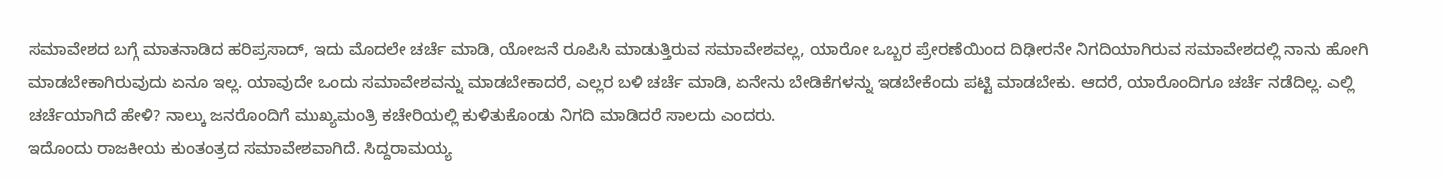ಸಮಾವೇಶದ ಬಗ್ಗೆ ಮಾತನಾಡಿದ ಹರಿಪ್ರಸಾದ್, ಇದು ಮೊದಲೇ ಚರ್ಚೆ ಮಾಡಿ, ಯೋಜನೆ ರೂಪಿಸಿ ಮಾಡುತ್ತಿರುವ ಸಮಾವೇಶವಲ್ಲ, ಯಾರೋ ಒಬ್ಬರ ಪ್ರೇರಣೆಯಿಂದ ದಿಢೀರನೇ ನಿಗದಿಯಾಗಿರುವ ಸಮಾವೇಶದಲ್ಲಿ ನಾನು ಹೋಗಿ ಮಾಡಬೇಕಾಗಿರುವುದು ಏನೂ ಇಲ್ಲ. ಯಾವುದೇ ಒಂದು ಸಮಾವೇಶವನ್ನು ಮಾಡಬೇಕಾದರೆ, ಎಲ್ಲರ ಬಳಿ ಚರ್ಚೆ ಮಾಡಿ, ಏನೇನು ಬೇಡಿಕೆಗಳನ್ನು ಇಡಬೇಕೆಂದು ಪಟ್ಟಿ ಮಾಡಬೇಕು. ಆದರೆ, ಯಾರೊಂದಿಗೂ ಚರ್ಚೆ ನಡೆದಿಲ್ಲ. ಎಲ್ಲಿ ಚರ್ಚೆಯಾಗಿದೆ ಹೇಳಿ? ನಾಲ್ಕು ಜನರೊಂದಿಗೆ ಮುಖ್ಯಮಂತ್ರಿ ಕಚೇರಿಯಲ್ಲಿ ಕುಳಿತುಕೊಂಡು ನಿಗದಿ ಮಾಡಿದರೆ ಸಾಲದು ಎಂದರು.
ಇದೊಂದು ರಾಜಕೀಯ ಕುಂತಂತ್ರದ ಸಮಾವೇಶವಾಗಿದೆ. ಸಿದ್ದರಾಮಯ್ಯ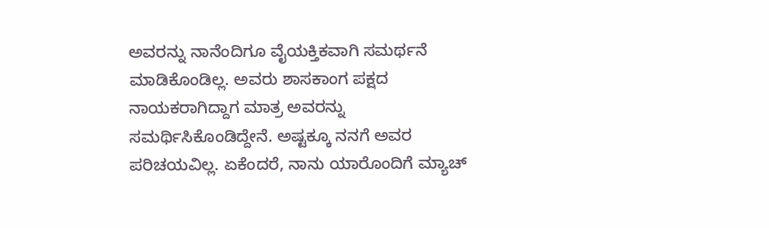ಅವರನ್ನು ನಾನೆಂದಿಗೂ ವೈಯಕ್ತಿಕವಾಗಿ ಸಮರ್ಥನೆ ಮಾಡಿಕೊಂಡಿಲ್ಲ. ಅವರು ಶಾಸಕಾಂಗ ಪಕ್ಷದ ನಾಯಕರಾಗಿದ್ದಾಗ ಮಾತ್ರ ಅವರನ್ನು ಸಮರ್ಥಿಸಿಕೊಂಡಿದ್ದೇನೆ. ಅಷ್ಟಕ್ಕೂ ನನಗೆ ಅವರ ಪರಿಚಯವಿಲ್ಲ. ಏಕೆಂದರೆ, ನಾನು ಯಾರೊಂದಿಗೆ ಮ್ಯಾಚ್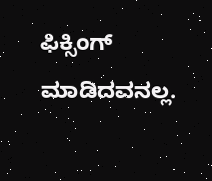ಫಿಕ್ಸಿಂಗ್ ಮಾಡಿದವನಲ್ಲ.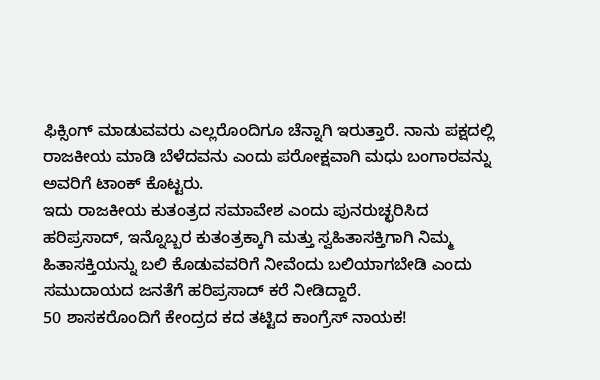ಫಿಕ್ಸಿಂಗ್ ಮಾಡುವವರು ಎಲ್ಲರೊಂದಿಗೂ ಚೆನ್ನಾಗಿ ಇರುತ್ತಾರೆ. ನಾನು ಪಕ್ಷದಲ್ಲಿ ರಾಜಕೀಯ ಮಾಡಿ ಬೆಳೆದವನು ಎಂದು ಪರೋಕ್ಷವಾಗಿ ಮಧು ಬಂಗಾರವನ್ನು ಅವರಿಗೆ ಟಾಂಕ್ ಕೊಟ್ಟರು.
ಇದು ರಾಜಕೀಯ ಕುತಂತ್ರದ ಸಮಾವೇಶ ಎಂದು ಪುನರುಚ್ಛರಿಸಿದ ಹರಿಪ್ರಸಾದ್, ಇನ್ನೊಬ್ಬರ ಕುತಂತ್ರಕ್ಕಾಗಿ ಮತ್ತು ಸ್ವಹಿತಾಸಕ್ತಿಗಾಗಿ ನಿಮ್ಮ ಹಿತಾಸಕ್ತಿಯನ್ನು ಬಲಿ ಕೊಡುವವರಿಗೆ ನೀವೆಂದು ಬಲಿಯಾಗಬೇಡಿ ಎಂದು ಸಮುದಾಯದ ಜನತೆಗೆ ಹರಿಪ್ರಸಾದ್ ಕರೆ ನೀಡಿದ್ದಾರೆ.
50 ಶಾಸಕರೊಂದಿಗೆ ಕೇಂದ್ರದ ಕದ ತಟ್ಟಿದ ಕಾಂಗ್ರೆಸ್ ನಾಯಕ!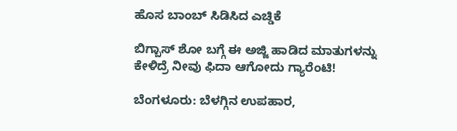ಹೊಸ ಬಾಂಬ್ ಸಿಡಿಸಿದ ಎಚ್ಡಿಕೆ

ಬಿಗ್ಬಾಸ್ ಶೋ ಬಗ್ಗೆ ಈ ಅಜ್ಜಿ ಹಾಡಿದ ಮಾತುಗಳನ್ನು ಕೇಳಿದ್ರೆ ನೀವು ಫಿದಾ ಆಗೋದು ಗ್ಯಾರೆಂಟಿ!

ಬೆಂಗಳೂರು: ಬೆಳಗ್ಗಿನ ಉಪಹಾರ,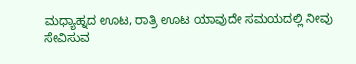ಮಧ್ಯಾಹ್ನದ ಊಟ, ರಾತ್ರಿ ಊಟ ಯಾವುದೇ ಸಮಯದಲ್ಲಿ ನೀವು ಸೇವಿಸುವ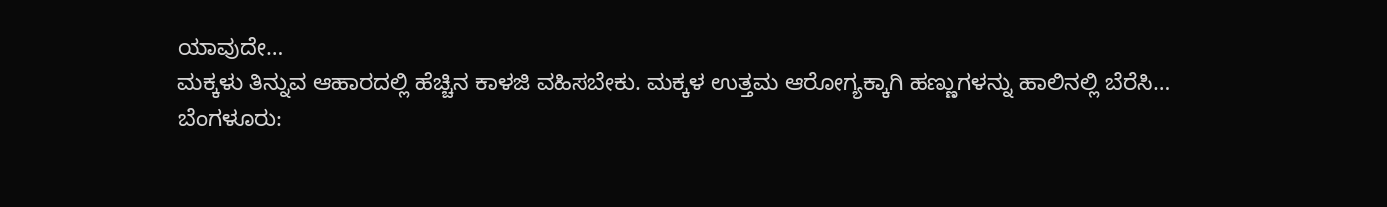ಯಾವುದೇ…
ಮಕ್ಕಳು ತಿನ್ನುವ ಆಹಾರದಲ್ಲಿ ಹೆಚ್ಚಿನ ಕಾಳಜಿ ವಹಿಸಬೇಕು. ಮಕ್ಕಳ ಉತ್ತಮ ಆರೋಗ್ಯಕ್ಕಾಗಿ ಹಣ್ಣುಗಳನ್ನು ಹಾಲಿನಲ್ಲಿ ಬೆರೆಸಿ…
ಬೆಂಗಳೂರು: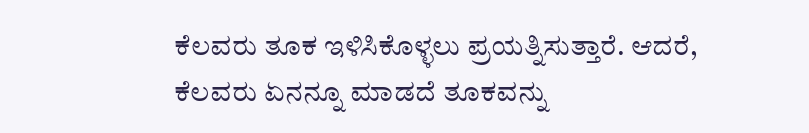ಕೆಲವರು ತೂಕ ಇಳಿಸಿಕೊಳ್ಳಲು ಪ್ರಯತ್ನಿಸುತ್ತಾರೆ. ಆದರೆ, ಕೆಲವರು ಏನನ್ನೂ ಮಾಡದೆ ತೂಕವನ್ನು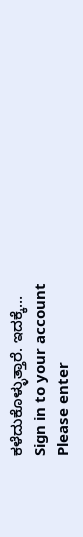ಕಳೆದುಕೊಳ್ಳುತ್ತಾರೆ. ಇದಕ್ಕೆ…
Sign in to your account
Please enter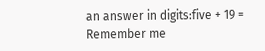an answer in digits:five + 19 =
Remember me